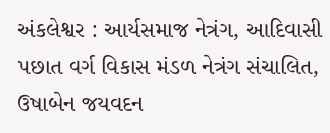અંકલેશ્વર : આર્યસમાજ નેત્રંગ, આદિવાસી પછાત વર્ગ વિકાસ મંડળ નેત્રંગ સંચાલિત, ઉષાબેન જયવદન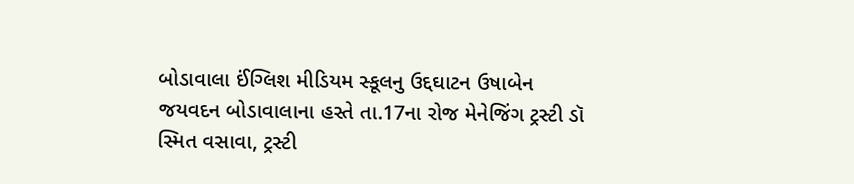બોડાવાલા ઈંગ્લિશ મીડિયમ સ્કૂલનુ ઉદ્દઘાટન ઉષાબેન જયવદન બોડાવાલાના હસ્તે તા.17ના રોજ મેનેજિંગ ટ્રસ્ટી ડૉ સ્મિત વસાવા, ટ્રસ્ટી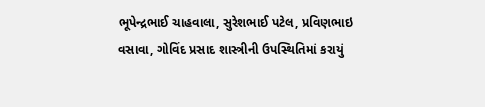ભૂપેન્દ્રભાઈ ચાહવાલા, સુરેશભાઈ પટેલ, પ્રવિણભાઇ વસાવા, ગોવિંદ પ્રસાદ શાસ્ત્રીની ઉપસ્થિતિમાં કરાયું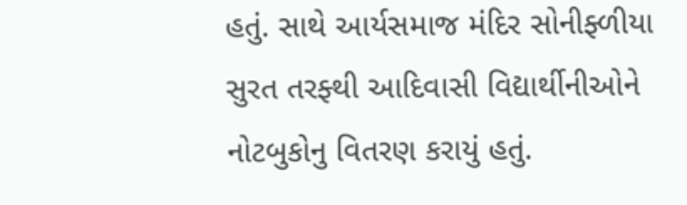હતું. સાથે આર્યસમાજ મંદિર સોનીફ્ળીયા સુરત તરફ્થી આદિવાસી વિદ્યાર્થીનીઓને નોટબુકોનુ વિતરણ કરાયું હતું.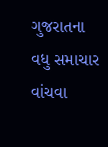ગુજરાતના વધુ સમાચાર વાંચવા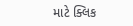માટે ક્લિક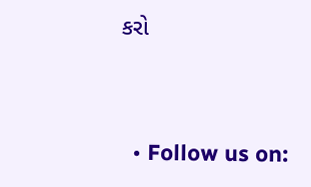કરો


  • Follow us on: